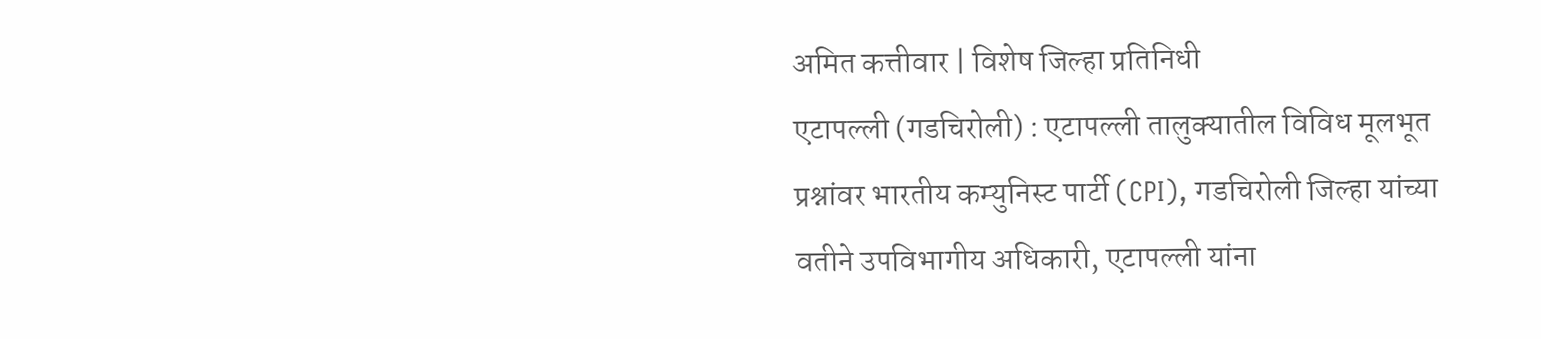अमित कत्तीवार | विशेष जिल्हा प्रतिनिधी
एटापल्ली (गडचिरोली) : एटापल्ली तालुक्यातील विविध मूलभूत प्रश्नांवर भारतीय कम्युनिस्ट पार्टी (CPI), गडचिरोली जिल्हा यांच्या वतीने उपविभागीय अधिकारी, एटापल्ली यांना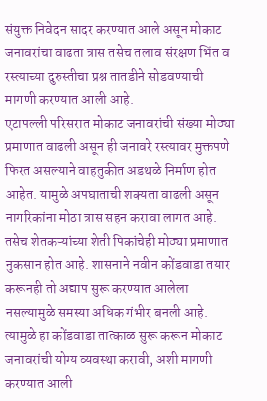संयुक्त निवेदन सादर करण्यात आले असून मोकाट जनावरांचा वाढता त्रास तसेच तलाव संरक्षण भिंत व रस्त्याच्या दुरुस्तीचा प्रश्न तातडीने सोडवण्याची मागणी करण्यात आली आहे.
एटापल्ली परिसरात मोकाट जनावरांची संख्या मोठ्या प्रमाणात वाढली असून ही जनावरे रस्त्यावर मुक्तपणे फिरत असल्याने वाहतुकीत अडथळे निर्माण होत आहेत. यामुळे अपघाताची शक्यता वाढली असून नागरिकांना मोठा त्रास सहन करावा लागत आहे. तसेच शेतकऱ्यांच्या शेती पिकांचेही मोठ्या प्रमाणात नुकसान होत आहे. शासनाने नवीन कोंडवाडा तयार करूनही तो अद्याप सुरू करण्यात आलेला नसल्यामुळे समस्या अधिक गंभीर बनली आहे. त्यामुळे हा कोंडवाडा तात्काळ सुरू करून मोकाट जनावरांची योग्य व्यवस्था करावी, अशी मागणी करण्यात आली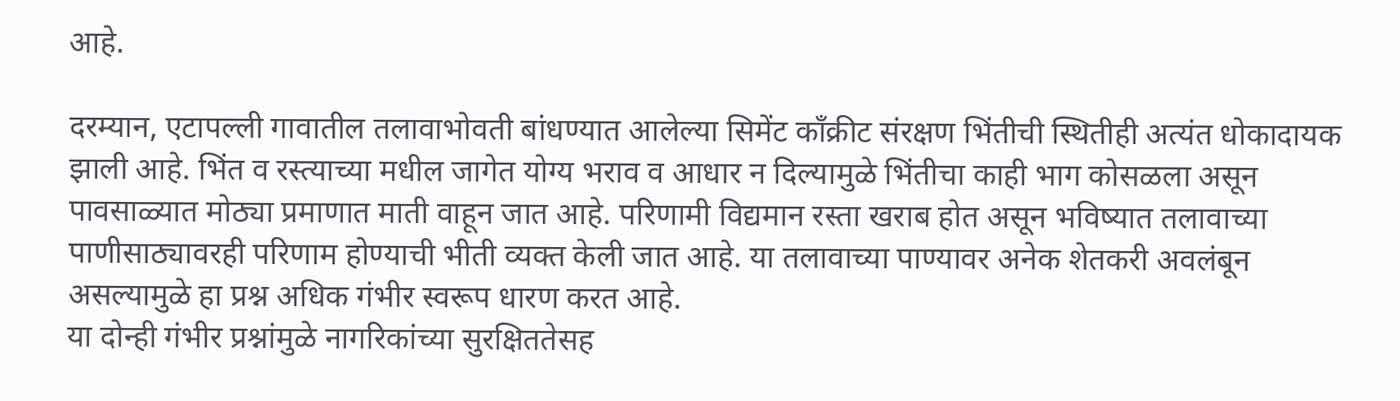आहे.

दरम्यान, एटापल्ली गावातील तलावाभोवती बांधण्यात आलेल्या सिमेंट काँक्रीट संरक्षण भिंतीची स्थितीही अत्यंत धोकादायक झाली आहे. भिंत व रस्त्याच्या मधील जागेत योग्य भराव व आधार न दिल्यामुळे भिंतीचा काही भाग कोसळला असून पावसाळ्यात मोठ्या प्रमाणात माती वाहून जात आहे. परिणामी विद्यमान रस्ता खराब होत असून भविष्यात तलावाच्या पाणीसाठ्यावरही परिणाम होण्याची भीती व्यक्त केली जात आहे. या तलावाच्या पाण्यावर अनेक शेतकरी अवलंबून असल्यामुळे हा प्रश्न अधिक गंभीर स्वरूप धारण करत आहे.
या दोन्ही गंभीर प्रश्नांमुळे नागरिकांच्या सुरक्षिततेसह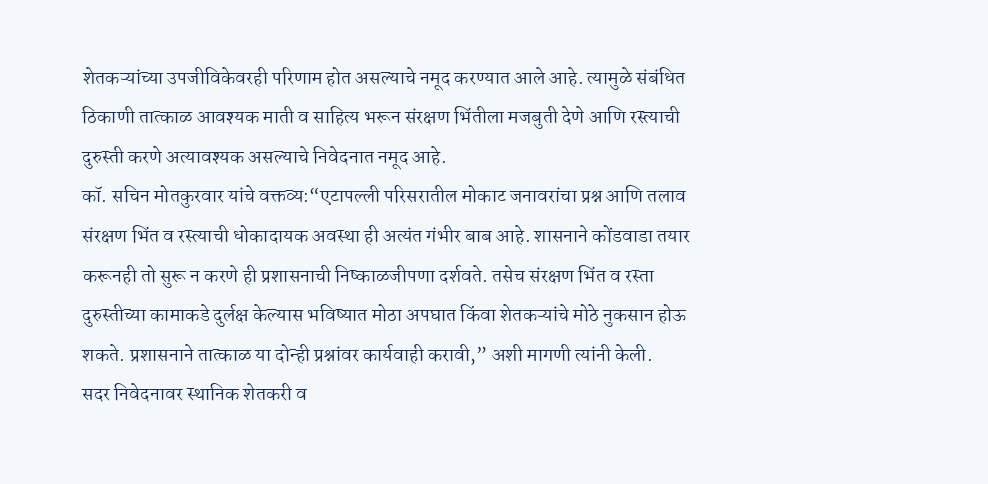शेतकऱ्यांच्या उपजीविकेवरही परिणाम होत असल्याचे नमूद करण्यात आले आहे. त्यामुळे संबंधित ठिकाणी तात्काळ आवश्यक माती व साहित्य भरून संरक्षण भिंतीला मजबुती देणे आणि रस्त्याची दुरुस्ती करणे अत्यावश्यक असल्याचे निवेदनात नमूद आहे.
कॉ. सचिन मोतकुरवार यांचे वक्तव्य:“एटापल्ली परिसरातील मोकाट जनावरांचा प्रश्न आणि तलाव संरक्षण भिंत व रस्त्याची धोकादायक अवस्था ही अत्यंत गंभीर बाब आहे. शासनाने कोंडवाडा तयार करूनही तो सुरू न करणे ही प्रशासनाची निष्काळजीपणा दर्शवते. तसेच संरक्षण भिंत व रस्ता दुरुस्तीच्या कामाकडे दुर्लक्ष केल्यास भविष्यात मोठा अपघात किंवा शेतकऱ्यांचे मोठे नुकसान होऊ शकते. प्रशासनाने तात्काळ या दोन्ही प्रश्नांवर कार्यवाही करावी,” अशी मागणी त्यांनी केली.
सदर निवेदनावर स्थानिक शेतकरी व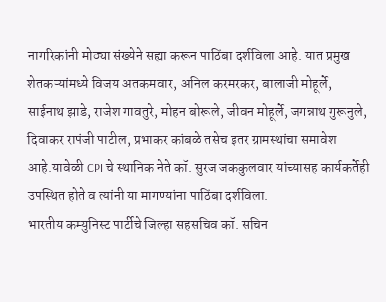नागरिकांनी मोठ्या संख्येने सह्या करून पाठिंबा दर्शविला आहे. यात प्रमुख शेतकऱ्यांमध्ये विजय अतकमवार, अनिल करमरकर, बालाजी मोहूर्ले, साईनाथ झाडे, राजेश गावतुरे, मोहन बोरूले, जीवन मोहूर्ले, जगन्नाथ गुरूनुले, दिवाकर रापंजी पाटील, प्रभाकर कांबळे तसेच इतर ग्रामस्थांचा समावेश आहे.यावेळी CPI चे स्थानिक नेते कॉ. सुरज जककुलवार यांच्यासह कार्यकर्तेही उपस्थित होते व त्यांनी या मागण्यांना पाठिंबा दर्शविला.
भारतीय कम्युनिस्ट पार्टीचे जिल्हा सहसचिव कॉ. सचिन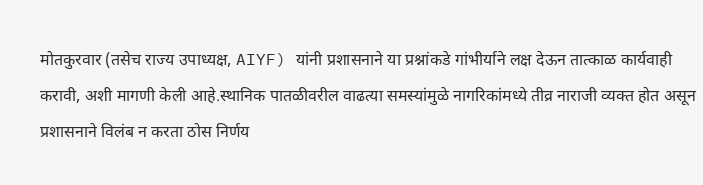मोतकुरवार (तसेच राज्य उपाध्यक्ष, AIYF) यांनी प्रशासनाने या प्रश्नांकडे गांभीर्याने लक्ष देऊन तात्काळ कार्यवाही करावी, अशी मागणी केली आहे.स्थानिक पातळीवरील वाढत्या समस्यांमुळे नागरिकांमध्ये तीव्र नाराजी व्यक्त होत असून प्रशासनाने विलंब न करता ठोस निर्णय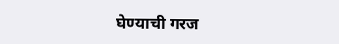घेण्याची गरज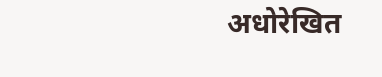अधोरेखित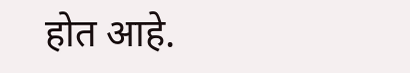होत आहे.